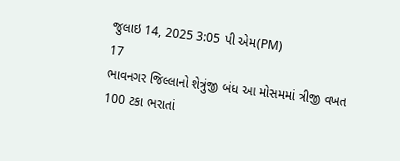જુલાઇ 14, 2025 3:05 પી એમ(PM)
17
ભાવનગર જિલ્લાનો શેત્રુંજી બંધ આ મોસમમાં ત્રીજી વખત 100 ટકા ભરાતાં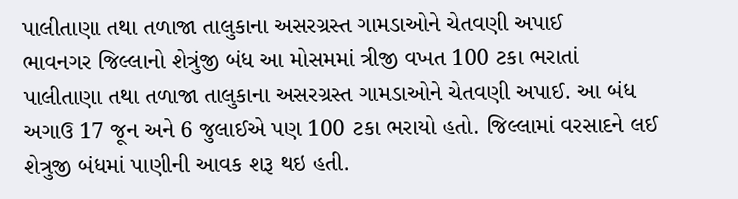પાલીતાણા તથા તળાજા તાલુકાના અસરગ્રસ્ત ગામડાઓને ચેતવણી અપાઈ
ભાવનગર જિલ્લાનો શેત્રુંજી બંધ આ મોસમમાં ત્રીજી વખત 100 ટકા ભરાતાં પાલીતાણા તથા તળાજા તાલુકાના અસરગ્રસ્ત ગામડાઓને ચેતવણી અપાઈ. આ બંધ અગાઉ 17 જૂન અને 6 જુલાઈએ પણ 100 ટકા ભરાયો હતો. જિલ્લામાં વરસાદને લઈ શેત્રુજી બંધમાં પાણીની આવક શરૂ થઇ હતી.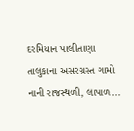દરમિયાન પાલીતાણા તાલુકાના અસરગ્રસ્ત ગામો નાની રાજસ્થળી, લાપાળ...